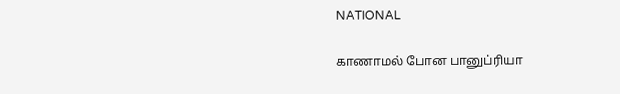NATIONAL

காணாமல் போன பானுப்ரியா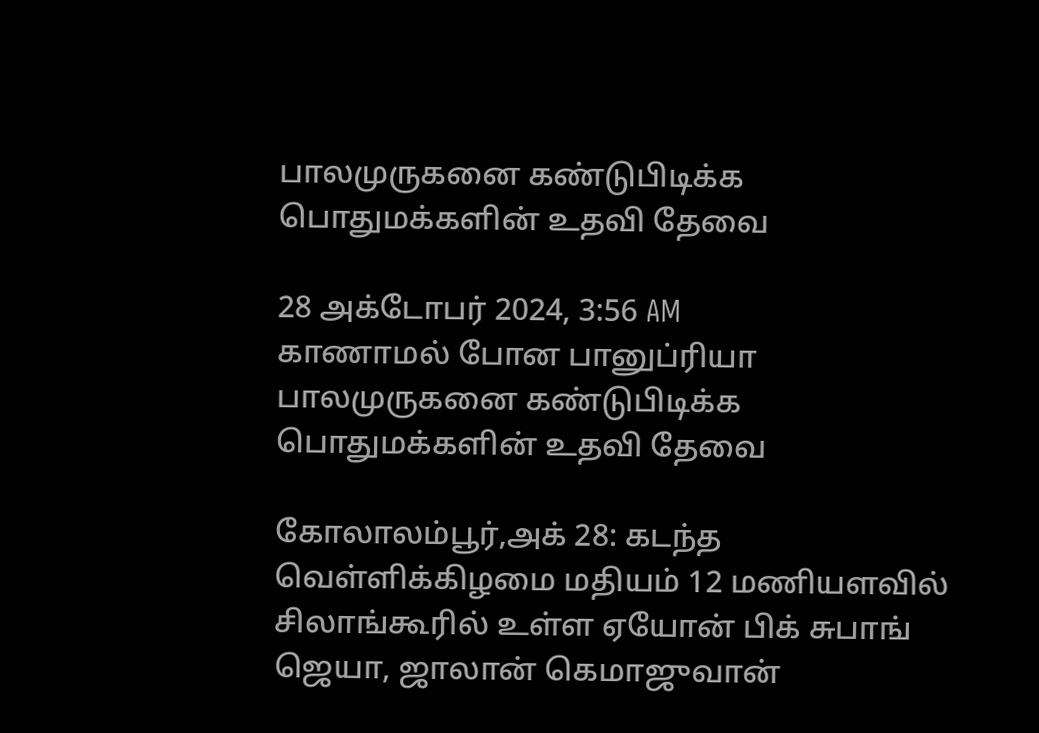பாலமுருகனை கண்டுபிடிக்க பொதுமக்களின் உதவி தேவை

28 அக்டோபர் 2024, 3:56 AM
காணாமல் போன பானுப்ரியா பாலமுருகனை கண்டுபிடிக்க பொதுமக்களின் உதவி தேவை

கோலாலம்பூர்,அக் 28: கடந்த வெள்ளிக்கிழமை மதியம் 12 மணியளவில் சிலாங்கூரில் உள்ள ஏயோன் பிக் சுபாங் ஜெயா, ஜாலான் கெமாஜுவான்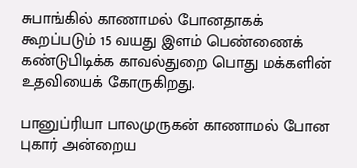சுபாங்கில் காணாமல் போனதாகக் கூறப்படும் 15 வயது இளம் பெண்ணைக் கண்டுபிடிக்க காவல்துறை பொது மக்களின் உதவியைக் கோருகிறது.

பானுப்ரியா பாலமுருகன் காணாமல் போன புகார் அன்றைய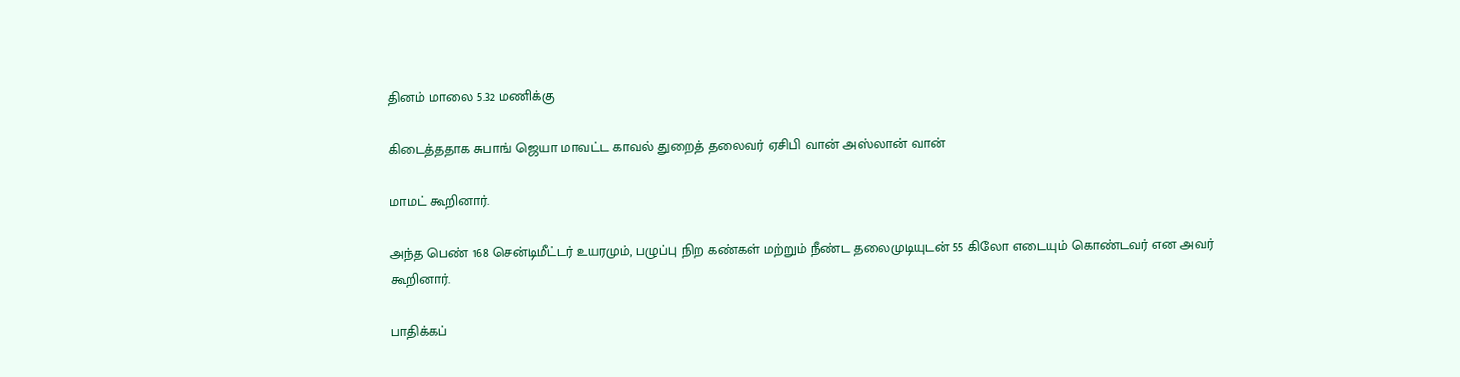தினம் மாலை 5.32 மணிக்கு

கிடைத்ததாக சுபாங் ஜெயா மாவட்ட காவல் துறைத் தலைவர் ஏசிபி வான் அஸ்லான் வான்

மாமட் கூறினார்.

அந்த பெண் 168 சென்டிமீட்டர் உயரமும், பழுப்பு நிற கண்கள் மற்றும் நீண்ட தலைமுடியுடன் 55 கிலோ எடையும் கொண்டவர் என அவர் கூறினார்.

பாதிக்கப்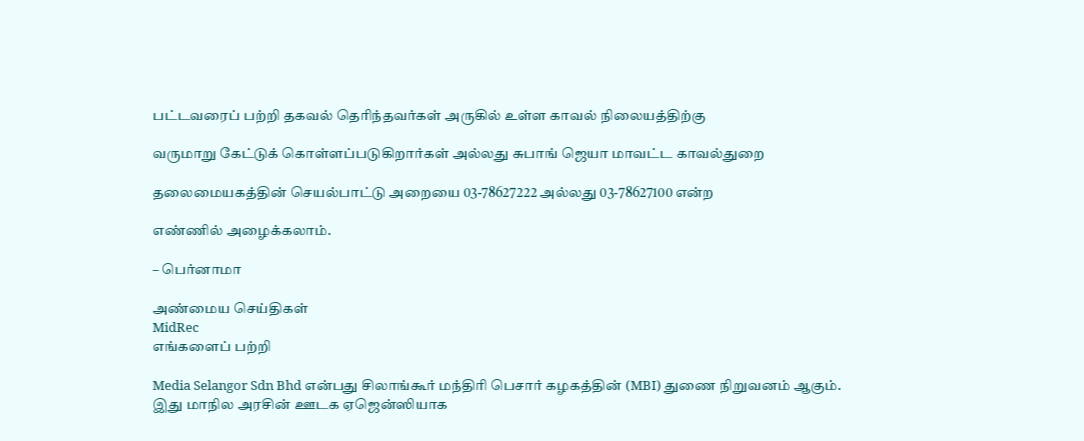பட்டவரைப் பற்றி தகவல் தெரிந்தவர்கள் அருகில் உள்ள காவல் நிலையத்திற்கு

வருமாறு கேட்டுக் கொள்ளப்படுகிறார்கள் அல்லது சுபாங் ஜெயா மாவட்ட காவல்துறை

தலைமையகத்தின் செயல்பாட்டு அறையை 03-78627222 அல்லது 03-78627100 என்ற

எண்ணில் அழைக்கலாம்.

– பெர்னாமா

அண்மைய செய்திகள்
MidRec
எங்களைப் பற்றி

Media Selangor Sdn Bhd என்பது சிலாங்கூர் மந்திரி பெசார் கழகத்தின் (MBI) துணை நிறுவனம் ஆகும். இது மாநில அரசின் ஊடக ஏஜென்ஸியாக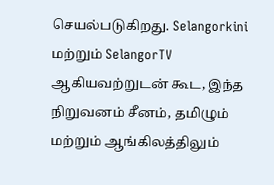செயல்படுகிறது. Selangorkini மற்றும் SelangorTV ஆகியவற்றுடன் கூட, இந்த நிறுவனம் சீனம், தமிழும் மற்றும் ஆங்கிலத்திலும்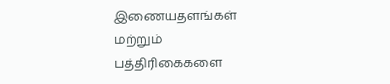இணையதளங்கள் மற்றும் பத்திரிகைகளை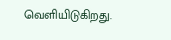வெளியிடுகிறது.